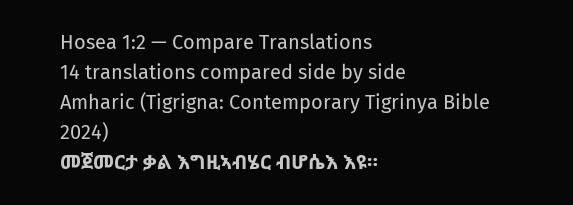Hosea 1:2 — Compare Translations
14 translations compared side by side
Amharic (Tigrigna: Contemporary Tigrinya Bible 2024)
መጀመርታ ቃል እግዚኣብሄር ብሆሴእ እዩ።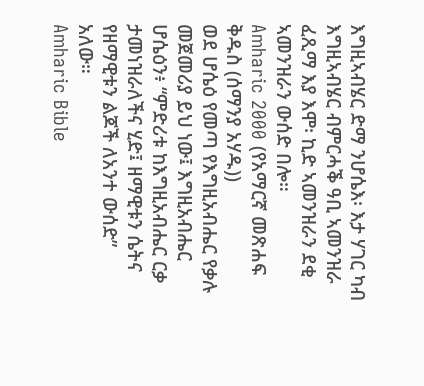እግዚኣብሄር ድማ ንሆሴእ፡ እታ ሃገር ካብ እግዚኣብሄር ብምርሓቕ ዓቢ ኣመንዝራ ፈጺማ እያ እሞ፡ ኪድ ኣመንዝራን ደቂ ኣመንዝራን ውሰድ በሎ።
Amharic 2000 (የአማርኛ መጽሐፍ ቅዱስ (ሰማንያ አሃዱ))
ወደ ሆሴዕ የመጣ የእግዚአብሔር የቃሉ መጀመሪያ ይህ ነው፤ እግዚአብሔር ሆሴዕን፥ “ምድሪቱ ከእግዚአብሔር ርቃ ታመነዝራለችና ሂድ፤ ዘማዊቱን ሴትና የዘማዊቱን ልጆች ለአንተ ውሰድ” አለው።
Amharic Bible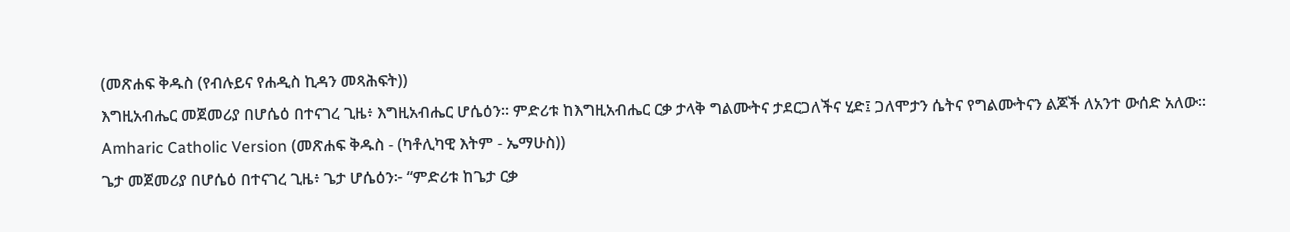(መጽሐፍ ቅዱስ (የብሉይና የሐዲስ ኪዳን መጻሕፍት))
እግዚአብሔር መጀመሪያ በሆሴዕ በተናገረ ጊዜ፥ እግዚአብሔር ሆሴዕን። ምድሪቱ ከእግዚአብሔር ርቃ ታላቅ ግልሙትና ታደርጋለችና ሂድ፤ ጋለሞታን ሴትና የግልሙትናን ልጆች ለአንተ ውሰድ አለው።
Amharic Catholic Version (መጽሐፍ ቅዱስ - (ካቶሊካዊ እትም - ኤማሁስ))
ጌታ መጀመሪያ በሆሴዕ በተናገረ ጊዜ፥ ጌታ ሆሴዕን፦ “ምድሪቱ ከጌታ ርቃ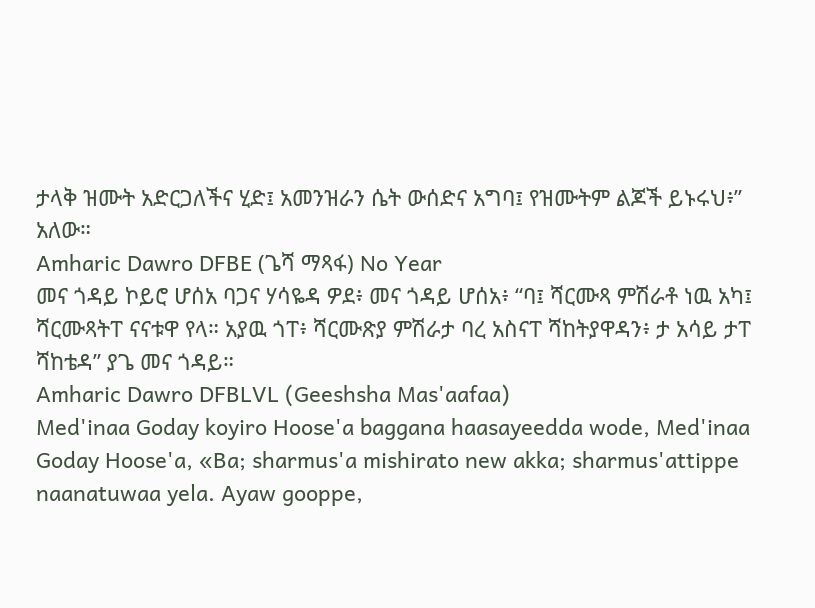ታላቅ ዝሙት አድርጋለችና ሂድ፤ አመንዝራን ሴት ውሰድና አግባ፤ የዝሙትም ልጆች ይኑሩህ፥” አለው።
Amharic Dawro DFBE (ጌሻ ማጻፋ) No Year
መና ጎዳይ ኮይሮ ሆሰአ ባጋና ሃሳዬዳ ዎደ፥ መና ጎዳይ ሆሰአ፥ “ባ፤ ሻርሙጻ ምሽራቶ ነዉ አካ፤ ሻርሙጻትፐ ናናቱዋ የላ። አያዉ ጎፐ፥ ሻርሙጽያ ምሽራታ ባረ አስናፐ ሻከትያዋዳን፥ ታ አሳይ ታፐ ሻከቴዳ” ያጌ መና ጎዳይ።
Amharic Dawro DFBLVL (Geeshsha Mas'aafaa)
Med'inaa Goday koyiro Hoose'a baggana haasayeedda wode, Med'inaa Goday Hoose'a, «Ba; sharmus'a mishirato new akka; sharmus'attippe naanatuwaa yela. Ayaw gooppe,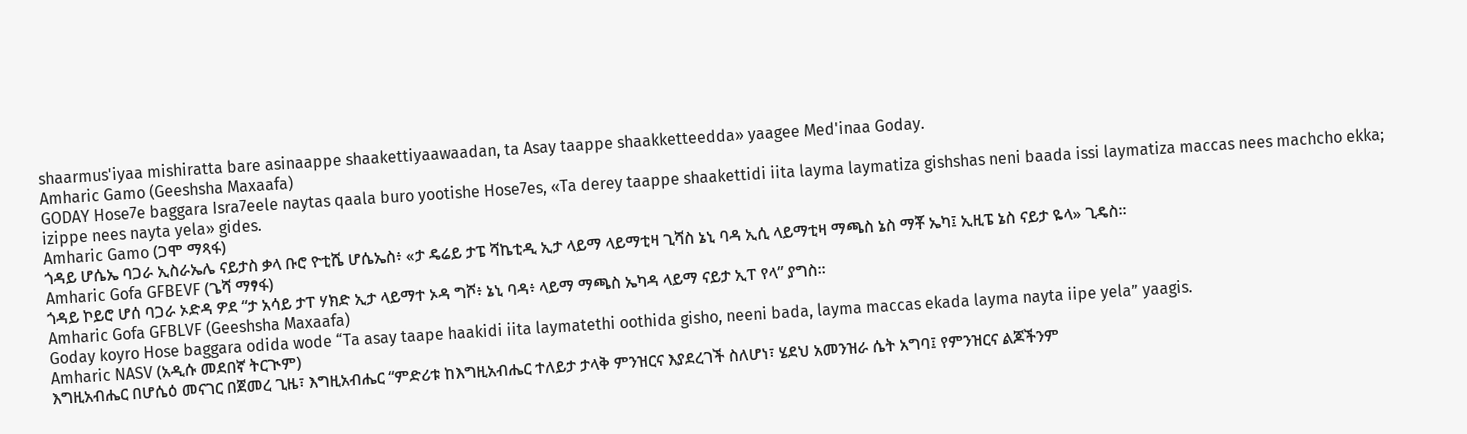shaarmus'iyaa mishiratta bare asinaappe shaakettiyaawaadan, ta Asay taappe shaakketteedda» yaagee Med'inaa Goday.
Amharic Gamo (Geeshsha Maxaafa)
GODAY Hose7e baggara Isra7eele naytas qaala buro yootishe Hose7es, «Ta derey taappe shaakettidi iita layma laymatiza gishshas neni baada issi laymatiza maccas nees machcho ekka; izippe nees nayta yela» gides.
Amharic Gamo (ጋሞ ማጻፋ)
ጎዳይ ሆሴኤ ባጋራ ኢስራኤሌ ናይታስ ቃላ ቡሮ ዮቲሼ ሆሴኤስ፥ «ታ ዴሬይ ታፔ ሻኬቲዲ ኢታ ላይማ ላይማቲዛ ጊሻስ ኔኒ ባዳ ኢሲ ላይማቲዛ ማጫስ ኔስ ማቾ ኤካ፤ ኢዚፔ ኔስ ናይታ ዬላ» ጊዴስ።
Amharic Gofa GFBEVF (ጌሻ ማፃፋ)
ጎዳይ ኮይሮ ሆሰ ባጋራ ኦድዳ ዎደ “ታ አሳይ ታፐ ሃክድ ኢታ ላይማተ ኦዳ ግሾ፥ ኔኒ ባዳ፥ ላይማ ማጫስ ኤካዳ ላይማ ናይታ ኢፐ የላ” ያግስ።
Amharic Gofa GFBLVF (Geeshsha Maxaafa)
Goday koyro Hose baggara odida wode “Ta asay taape haakidi iita laymatethi oothida gisho, neeni bada, layma maccas ekada layma nayta iipe yela” yaagis.
Amharic NASV (አዲሱ መደበኛ ትርጒም)
እግዚአብሔር በሆሴዕ መናገር በጀመረ ጊዜ፣ እግዚአብሔር “ምድሪቱ ከእግዚአብሔር ተለይታ ታላቅ ምንዝርና እያደረገች ስለሆነ፣ ሄደህ አመንዝራ ሴት አግባ፤ የምንዝርና ልጆችንም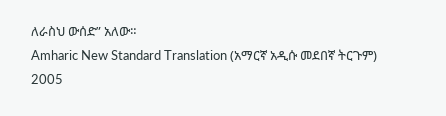ለራስህ ውሰድ” አለው።
Amharic New Standard Translation (አማርኛ አዲሱ መደበኛ ትርጉም) 2005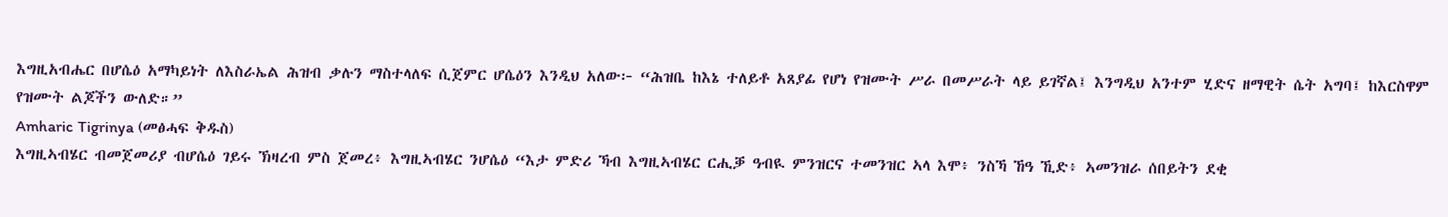እግዚአብሔር በሆሴዕ አማካይነት ለእስራኤል ሕዝብ ቃሉን ማስተላለፍ ሲጀምር ሆሴዕን እንዲህ አለው፦ “ሕዝቤ ከእኔ ተለይቶ አጸያፊ የሆነ የዝሙት ሥራ በመሥራት ላይ ይገኛል፤ እንግዲህ አንተም ሂድና ዘማዊት ሴት አግባ፤ ከእርስዋም የዝሙት ልጆችን ውለድ።”
Amharic Tigrinya (መፅሓፍ ቅዱስ)
እግዚኣብሄር ብመጀመሪያ ብሆሴዕ ገይሩ ኽዛረብ ምስ ጀመረ፥ እግዚኣብሄር ንሆሴዕ “እታ ምድሪ ኻብ እግዚኣብሄር ርሒቓ ዓብዪ ምንዝርና ተመንዝር ኣላ እሞ፥ ንስኻ ኸዓ ኺድ፥ ኣመንዝራ ሰበይትን ደቂ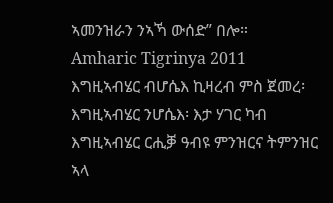ኣመንዝራን ንኣኻ ውሰድ” በሎ።
Amharic Tigrinya 2011
እግዚኣብሄር ብሆሴእ ኪዛረብ ምስ ጀመረ፡ እግዚኣብሄር ንሆሴእ፡ እታ ሃገር ካብ እግዚኣብሄር ርሒቓ ዓብዩ ምንዝርና ትምንዝር ኣላ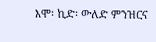እሞ፡ ኪድ፡ ውለድ ምንዝርና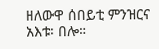ዘለውዋ ሰበይቲ ምንዝርና አእቱ፡ በሎ።